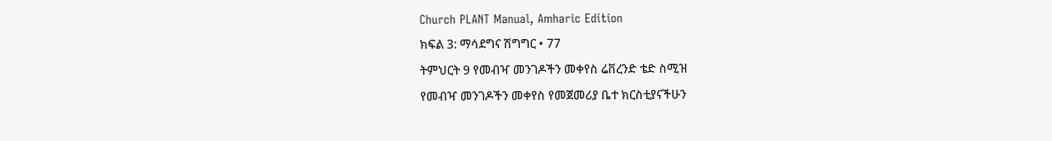Church PLANT Manual, Amharic Edition
ክፍል 3: ማሳደግና ሽግግር • 77
ትምህርት 9 የመብዣ መንገዶችን መቀየስ ሬቨረንድ ቴድ ስሚዝ
የመብዣ መንገዶችን መቀየስ የመጀመሪያ ቤተ ክርስቲያናችሁን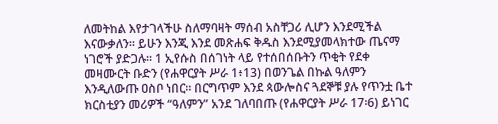ለመትከል እየታገላችሁ ስለማባዛት ማሰብ አስቸጋሪ ሊሆን እንደሚችል እናውቃለን። ይሁን እንጂ እንደ መጽሐፍ ቅዱስ እንደሚያመላክተው ጤናማ ነገሮች ያድጋሉ። 1 ኢየሱስ በሰገነት ላይ የተሰበሰቡትን ጥቂት የደቀ መዛሙርት ቡድን (የሐዋርያት ሥራ 1፥13) በወንጌል በኩል ዓለምን እንዲለውጡ ዐስቦ ነበር። በርግጥም እንደ ጳውሎስና ጓደኞቹ ያሉ የጥንቷ ቤተ ክርስቲያን መሪዎች “ዓለምን” አንደ ገለባበጡ (የሐዋርያት ሥራ 17፡6) ይነገር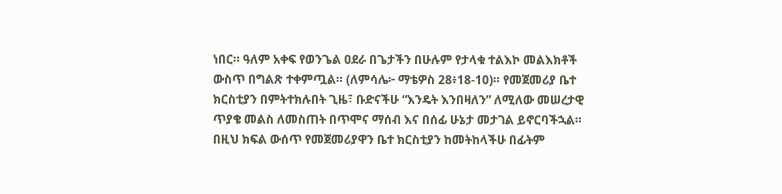ነበር። ዓለም አቀፍ የወንጌል ዐደራ በጌታችን በሁሉም የታላቁ ተልእኮ መልእክቶች ውስጥ በግልጽ ተቀምጧል። (ለምሳሌ፦ ማቴዎስ 28፥18-10)። የመጀመሪያ ቤተ ክርስቲያን በምትተክሉበት ጊዜ፣ ቡድናችሁ “እንዴት እንበዛለን” ለሚለው መሠረታዊ ጥያቄ መልስ ለመስጠት በጥሞና ማሰብ እና በሰፊ ሁኔታ መታገል ይኖርባችኋል። በዚህ ክፍል ውሰጥ የመጀመሪያዋን ቤተ ክርስቲያን ከመትከላችሁ በፊትም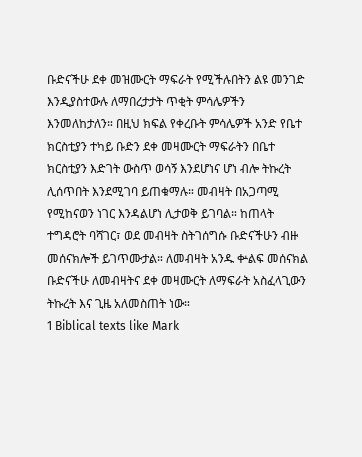ቡድናችሁ ደቀ መዝሙርት ማፍራት የሚችሉበትን ልዩ መንገድ እንዲያስተውሉ ለማበረታታት ጥቂት ምሳሌዎችን እንመለከታለን። በዚህ ክፍል የቀረቡት ምሳሌዎች አንድ የቤተ ክርስቲያን ተካይ ቡድን ደቀ መዛሙርት ማፍራትን በቤተ ክርስቲያን እድገት ውስጥ ወሳኝ እንደሆነና ሆነ ብሎ ትኩረት ሊሰጥበት እንደሚገባ ይጠቁማሉ። መብዛት በአጋጣሚ የሚከናወን ነገር እንዳልሆነ ሊታወቅ ይገባል። ከጠላት ተግዳሮት ባሻገር፣ ወደ መብዛት ስትገሰግሱ ቡድናችሁን ብዙ መሰናክሎች ይገጥሙታል። ለመብዛት አንዱ ቍልፍ መሰናክል ቡድናችሁ ለመብዛትና ደቀ መዛሙርት ለማፍራት አስፈላጊውን ትኩረት እና ጊዜ አለመስጠት ነው።
1 Biblical texts like Mark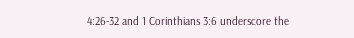4:26-32 and 1 Corinthians 3:6 underscore the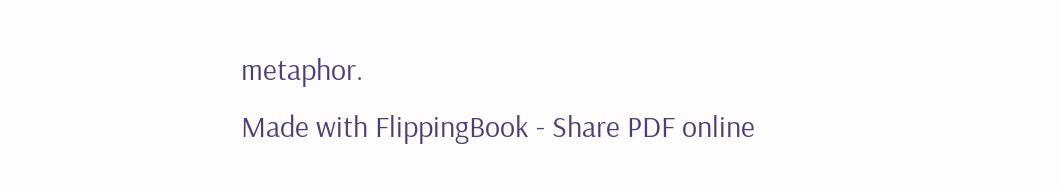metaphor.
Made with FlippingBook - Share PDF online